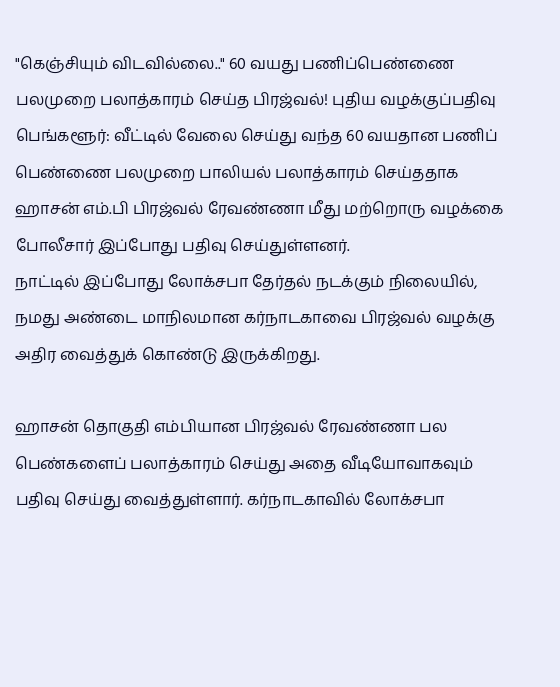"கெஞ்சியும் விடவில்லை.." 60 வயது பணிப்பெண்ணை பலமுறை பலாத்காரம் செய்த பிரஜ்வல்! புதிய வழக்குப்பதிவு
பெங்களூர்: வீட்டில் வேலை செய்து வந்த 60 வயதான பணிப் பெண்ணை பலமுறை பாலியல் பலாத்காரம் செய்ததாக ஹாசன் எம்.பி பிரஜ்வல் ரேவண்ணா மீது மற்றொரு வழக்கை போலீசார் இப்போது பதிவு செய்துள்ளனர்.
நாட்டில் இப்போது லோக்சபா தேர்தல் நடக்கும் நிலையில், நமது அண்டை மாநிலமான கர்நாடகாவை பிரஜ்வல் வழக்கு அதிர வைத்துக் கொண்டு இருக்கிறது.

ஹாசன் தொகுதி எம்பியான பிரஜ்வல் ரேவண்ணா பல பெண்களைப் பலாத்காரம் செய்து அதை வீடியோவாகவும் பதிவு செய்து வைத்துள்ளார். கர்நாடகாவில் லோக்சபா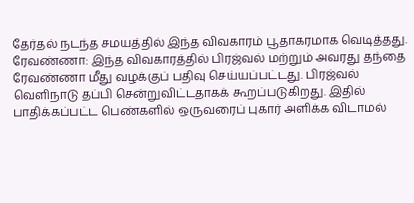தேர்தல் நடந்த சமயத்தில் இந்த விவகாரம் பூதாகரமாக வெடித்தது.
ரேவண்ணா: இந்த விவகாரத்தில் பிரஜ்வல் மற்றும் அவரது தந்தை ரேவண்ணா மீது வழக்குப் பதிவு செய்யப்பட்டது. பிரஜ்வல் வெளிநாடு தப்பி சென்றுவிட்டதாகக் கூறப்படுகிறது. இதில் பாதிக்கப்பட்ட பெண்களில் ஒருவரைப் புகார் அளிக்க விடாமல்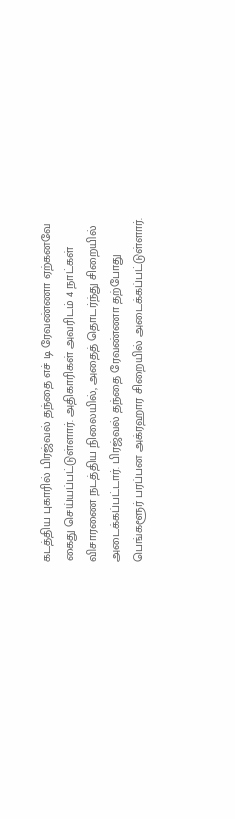கடத்திய புகாரில் பிரஜ்வல் தந்தை எச் டி ரேவண்ணா ஏற்கனவே கைது செய்யப்பட்டுள்ளார். அதிகாரிகள் அவரிடம் 4 நாட்கள் விசாரணை நடத்திய நிலையில், அதைத் தொடர்ந்து சிறையில் அடைக்கப்பட்டார். பிரஜ்வல் தந்தை ரேவண்ணா தற்போது பெங்களூர் பரப்பன அக்ரஹார சிறையில் அடைக்கப்பட்டுள்ளார்.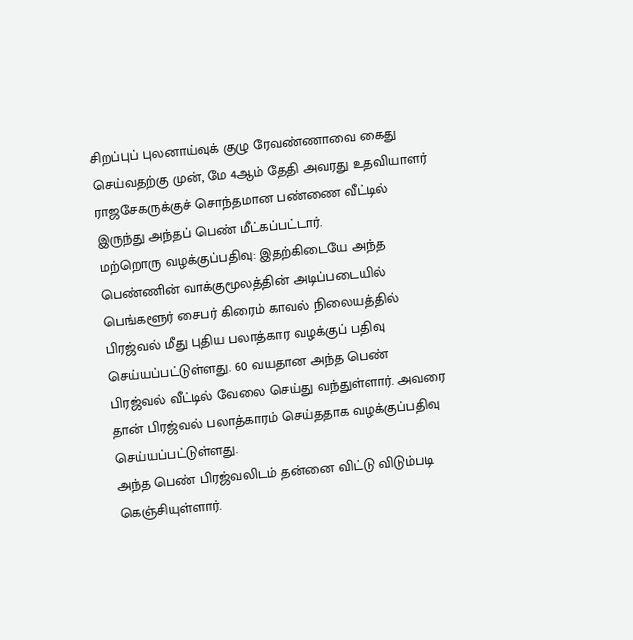சிறப்புப் புலனாய்வுக் குழு ரேவண்ணாவை கைது செய்வதற்கு முன், மே 4ஆம் தேதி அவரது உதவியாளர் ராஜசேகருக்குச் சொந்தமான பண்ணை வீட்டில் இருந்து அந்தப் பெண் மீட்கப்பட்டார்.
மற்றொரு வழக்குப்பதிவு: இதற்கிடையே அந்த பெண்ணின் வாக்குமூலத்தின் அடிப்படையில் பெங்களூர் சைபர் கிரைம் காவல் நிலையத்தில் பிரஜ்வல் மீது புதிய பலாத்கார வழக்குப் பதிவு செய்யப்பட்டுள்ளது. 60 வயதான அந்த பெண் பிரஜ்வல் வீட்டில் வேலை செய்து வந்துள்ளார். அவரை தான் பிரஜ்வல் பலாத்காரம் செய்ததாக வழக்குப்பதிவு செய்யப்பட்டுள்ளது.
அந்த பெண் பிரஜ்வலிடம் தன்னை விட்டு விடும்படி கெஞ்சியுள்ளார்.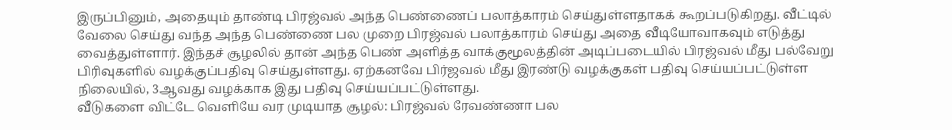இருப்பினும், அதையும் தாண்டி பிரஜ்வல் அந்த பெண்ணைப் பலாத்காரம் செய்துள்ளதாகக் கூறப்படுகிறது. வீட்டில் வேலை செய்து வந்த அந்த பெண்ணை பல முறை பிரஜ்வல் பலாத்காரம் செய்து அதை வீடியோவாகவும் எடுத்து வைத்துள்ளார். இந்தச் சூழலில் தான் அந்த பெண் அளித்த வாக்குமூலத்தின் அடிப்படையில் பிரஜ்வல் மீது பல்வேறு பிரிவுகளில் வழக்குப்பதிவு செய்துள்ளது. ஏற்கனவே பிர்ஜவல் மீது இரண்டு வழக்குகள் பதிவு செய்யப்பட்டுள்ள நிலையில், 3ஆவது வழக்காக இது பதிவு செய்யப்பட்டுள்ளது.
வீடுகளை விட்டே வெளியே வர முடியாத சூழல்: பிரஜ்வல் ரேவண்ணா பல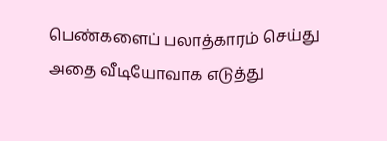பெண்களைப் பலாத்காரம் செய்து அதை வீடியோவாக எடுத்து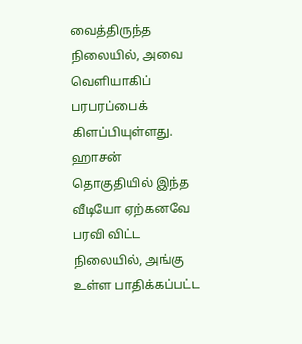வைத்திருந்த நிலையில், அவை வெளியாகிப் பரபரப்பைக் கிளப்பியுள்ளது. ஹாசன் தொகுதியில் இந்த வீடியோ ஏற்கனவே பரவி விட்ட நிலையில், அங்கு உள்ள பாதிக்கப்பட்ட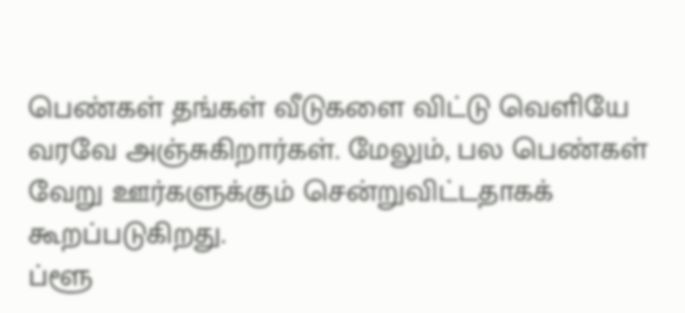பெண்கள் தங்கள் வீடுகளை விட்டு வெளியே வரவே அஞ்சுகிறார்கள். மேலும், பல பெண்கள் வேறு ஊர்களுக்கும் சென்றுவிட்டதாகக் கூறப்படுகிறது.
ப்ளூ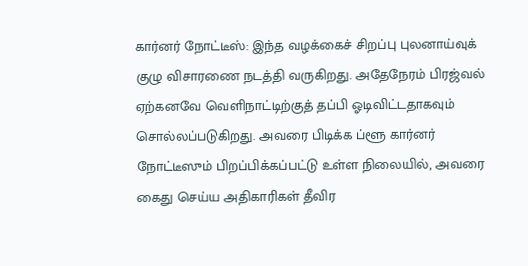கார்னர் நோட்டீஸ்: இந்த வழக்கைச் சிறப்பு புலனாய்வுக் குழு விசாரணை நடத்தி வருகிறது. அதேநேரம் பிரஜ்வல் ஏற்கனவே வெளிநாட்டிற்குத் தப்பி ஓடிவிட்டதாகவும் சொல்லப்படுகிறது. அவரை பிடிக்க ப்ளூ கார்னர் நோட்டீஸும் பிறப்பிக்கப்பட்டு உள்ள நிலையில், அவரை கைது செய்ய அதிகாரிகள் தீவிர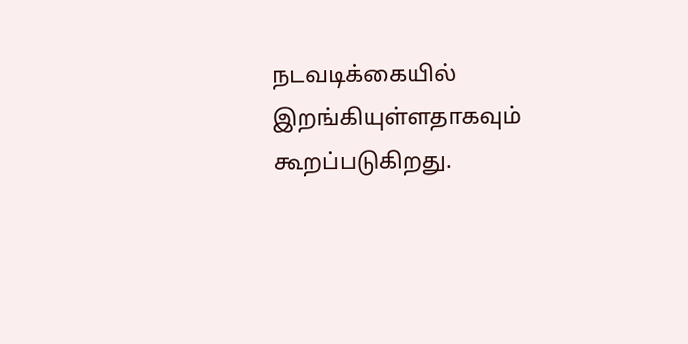நடவடிக்கையில் இறங்கியுள்ளதாகவும் கூறப்படுகிறது.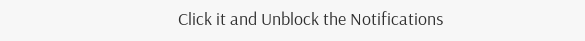Click it and Unblock the Notifications